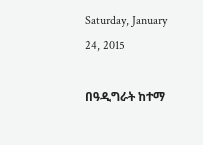Saturday, January 24, 2015

በዓዲግራት ከተማ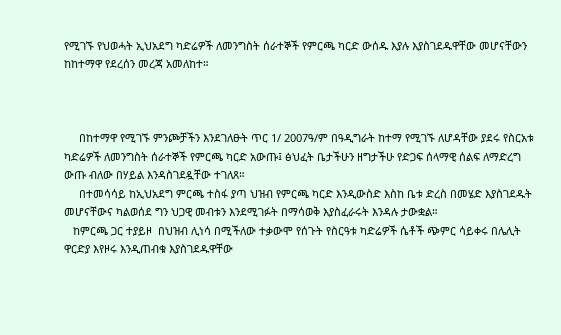የሚገኙ የህወሓት ኢህአደግ ካድሬዎች ለመንግስት ሰራተኞች የምርጫ ካርድ ውሰዱ እያሉ እያስገደዱዋቸው መሆናቸውን ከከተማዋ የደረሰን መረጃ አመለከተ።



     በከተማዋ የሚገኙ ምንጮቻችን እንደገለፁት ጥር 1/ 2007ዓ/ም በዓዲግራት ከተማ የሚገኙ ለሆዳቸው ያደሩ የስርአቱ ካድሬዎች ለመንግስት ሰራተኞች የምርጫ ካርድ አውጡ፤ ፅህፈት ቤታችሁን ዘግታችሁ የድጋፍ ሰላማዊ ሰልፍ ለማድረግ ውጡ ብለው በሃይል እንዳስገደዷቸው ተገለጸ።
     በተመሳሳይ ከኢህአደግ ምርጫ ተስፋ ያጣ ህዝብ የምርጫ ካርድ እንዲውስድ እስከ ቤቱ ድረስ በመሄድ እያስገደዱት መሆናቸውና ካልወሰደ ግን ህጋዊ መብቱን እንደሚገፉት በማሳወቅ እያስፈራሩት እንዳሉ ታውቋል።
   ከምርጫ ጋር ተያይዞ  በህዝብ ሊነሳ በሚችለው ተቃውሞ የሰጉት የስርዓቱ ካድሬዎች ሴቶች ጭምር ሳይቀሩ በሌሊት ዋርድያ እየዞሩ እንዲጠብቁ እያስገደዱዋቸው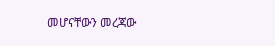መሆናቸውን መረጃው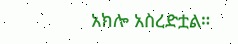አክሎ አስረድቷል።